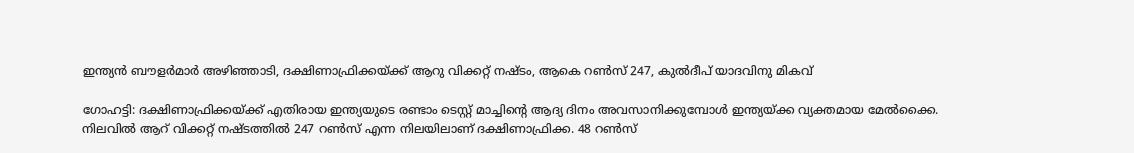ഇന്ത്യന്‍ ബൗളര്‍മാര്‍ അഴിഞ്ഞാടി, ദക്ഷിണാഫ്രിക്കയ്ക്ക് ആറു വിക്കറ്റ് നഷ്ടം, ആകെ റണ്‍സ് 247, കുല്‍ദീപ് യാദവിനു മികവ്

ഗോഹട്ടി: ദക്ഷിണാഫ്രിക്കയ്ക്ക് എതിരായ ഇന്ത്യയുടെ രണ്ടാം ടെസ്റ്റ് മാച്ചിന്റെ ആദ്യ ദിനം അവസാനിക്കുമ്പോള്‍ ഇന്ത്യയ്ക്ക വ്യക്തമായ മേല്‍ക്കൈ. നിലവില്‍ ആറ് വിക്കറ്റ് നഷ്ടത്തില്‍ 247 റണ്‍സ് എന്ന നിലയിലാണ് ദക്ഷിണാഫ്രിക്ക. 48 റണ്‍സ്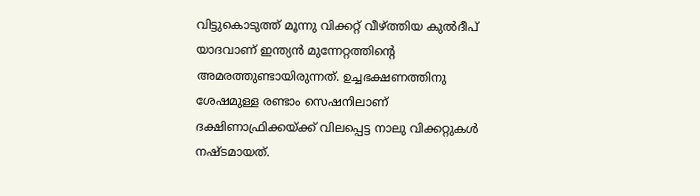വിട്ടുകൊടുത്ത് മൂന്നു വിക്കറ്റ് വീഴ്ത്തിയ കുല്‍ദീപ് യാദവാണ് ഇന്ത്യന്‍ മുന്നേറ്റത്തിന്റെ അമരത്തുണ്ടായിരുന്നത്. ഉച്ചഭക്ഷണത്തിനു ശേഷമുള്ള രണ്ടാം സെഷനിലാണ് ദക്ഷിണാഫ്രിക്കയ്ക്ക് വിലപ്പെട്ട നാലു വിക്കറ്റുകള്‍ നഷ്ടമായത്.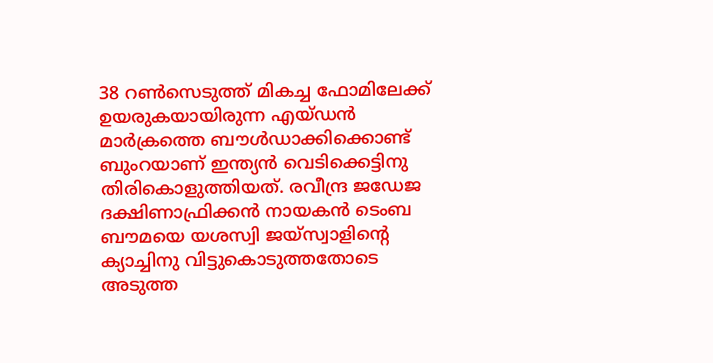38 റണ്‍സെടുത്ത് മികച്ച ഫോമിലേക്ക് ഉയരുകയായിരുന്ന എയ്ഡന്‍ മാര്‍ക്രത്തെ ബൗള്‍ഡാക്കിക്കൊണ്ട് ബുംറയാണ് ഇന്ത്യന്‍ വെടിക്കെട്ടിനു തിരികൊളുത്തിയത്. രവീന്ദ്ര ജഡേജ ദക്ഷിണാഫ്രിക്കന്‍ നായകന്‍ ടെംബ ബൗമയെ യശസ്വി ജയ്‌സ്വാളിന്റെ ക്യാച്ചിനു വിട്ടുകൊടുത്തതോടെ അടുത്ത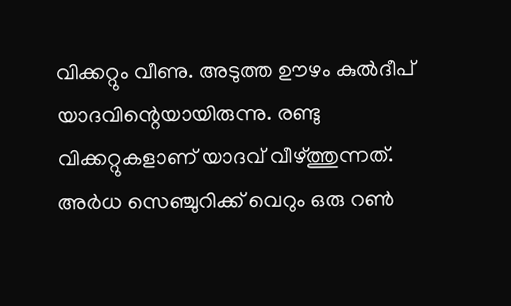വിക്കറ്റും വീണു. അടുത്ത ഊഴം കുല്‍ദീപ് യാദവിന്റെയായിരുന്നു. രണ്ടു വിക്കറ്റുകളാണ് യാദവ് വീഴ്ത്തുന്നത്. അര്‍ധ സെഞ്ചുറിക്ക് വെറും ഒരു റണ്‍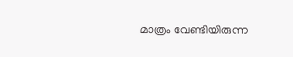മാത്രം വേണ്ടിയിരുന്ന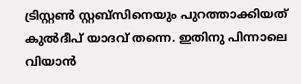ട്രിസ്റ്റണ്‍ സ്റ്റബ്‌സിനെയും പുറത്താക്കിയത് കുല്‍ദീപ് യാദവ് തന്നെ. ഇതിനു പിന്നാലെ വിയാന്‍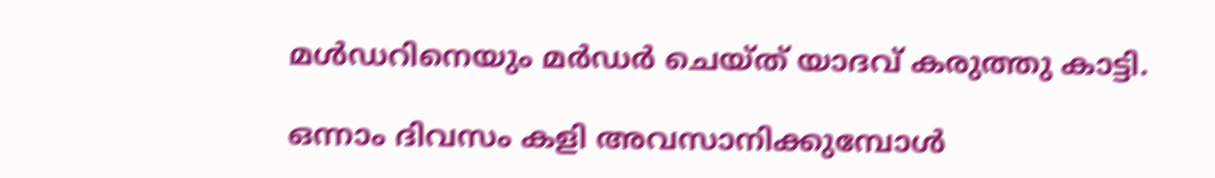മള്‍ഡറിനെയും മര്‍ഡര്‍ ചെയ്ത് യാദവ് കരുത്തു കാട്ടി.

ഒന്നാം ദിവസം കളി അവസാനിക്കുമ്പോള്‍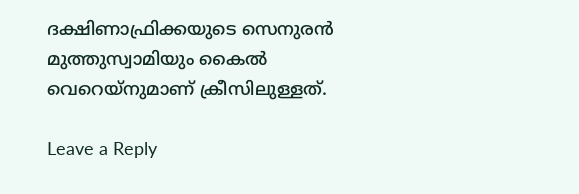ദക്ഷിണാഫ്രിക്കയുടെ സെനുരന്‍ മുത്തുസ്വാമിയും കൈല്‍ വെറെയ്‌നുമാണ് ക്രീസിലുള്ളത്.

Leave a Reply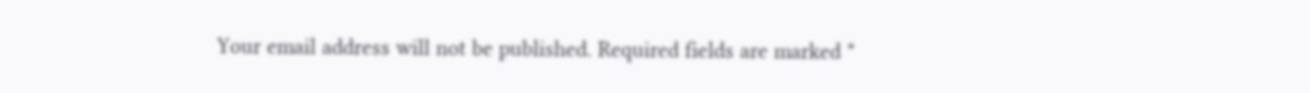Your email address will not be published. Required fields are marked *